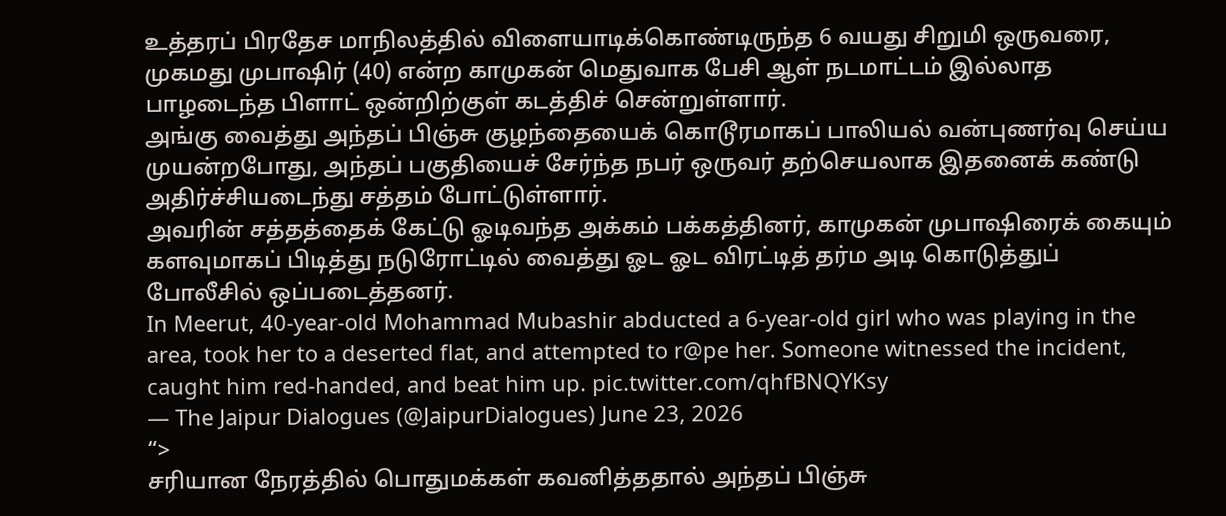உத்தரப் பிரதேச மாநிலத்தில் விளையாடிக்கொண்டிருந்த 6 வயது சிறுமி ஒருவரை, முகமது முபாஷிர் (40) என்ற காமுகன் மெதுவாக பேசி ஆள் நடமாட்டம் இல்லாத பாழடைந்த பிளாட் ஒன்றிற்குள் கடத்திச் சென்றுள்ளார்.
அங்கு வைத்து அந்தப் பிஞ்சு குழந்தையைக் கொடூரமாகப் பாலியல் வன்புணர்வு செய்ய முயன்றபோது, அந்தப் பகுதியைச் சேர்ந்த நபர் ஒருவர் தற்செயலாக இதனைக் கண்டு அதிர்ச்சியடைந்து சத்தம் போட்டுள்ளார்.
அவரின் சத்தத்தைக் கேட்டு ஓடிவந்த அக்கம் பக்கத்தினர், காமுகன் முபாஷிரைக் கையும் களவுமாகப் பிடித்து நடுரோட்டில் வைத்து ஓட ஓட விரட்டித் தர்ம அடி கொடுத்துப் போலீசில் ஒப்படைத்தனர்.
In Meerut, 40-year-old Mohammad Mubashir abducted a 6-year-old girl who was playing in the area, took her to a deserted flat, and attempted to r@pe her. Someone witnessed the incident, caught him red-handed, and beat him up. pic.twitter.com/qhfBNQYKsy
— The Jaipur Dialogues (@JaipurDialogues) June 23, 2026
“>
சரியான நேரத்தில் பொதுமக்கள் கவனித்ததால் அந்தப் பிஞ்சு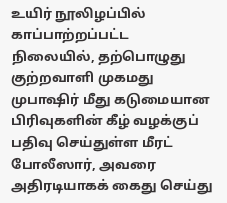உயிர் நூலிழப்பில் காப்பாற்றப்பட்ட நிலையில், தற்பொழுது குற்றவாளி முகமது முபாஷிர் மீது கடுமையான பிரிவுகளின் கீழ் வழக்குப் பதிவு செய்துள்ள மீரட் போலீஸார், அவரை அதிரடியாகக் கைது செய்து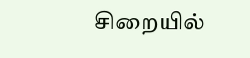சிறையில்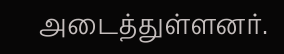அடைத்துள்ளனர்.